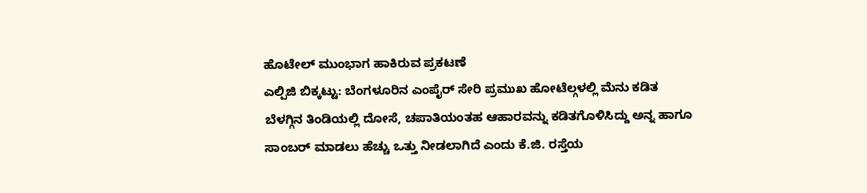ಹೊಟೇಲ್ ಮುಂಭಾಗ ಹಾಕಿರುವ ಪ್ರಕಟಣೆ
ಎಲ್ಪಿಜಿ ಬಿಕ್ಕಟ್ಟು: ಬೆಂಗಳೂರಿನ ಎಂಪೈರ್ ಸೇರಿ ಪ್ರಮುಖ ಹೋಟೆಲ್ಗಳಲ್ಲಿ ಮೆನು ಕಡಿತ
ಬೆಳಗ್ಗಿನ ತಿಂಡಿಯಲ್ಲಿ ದೋಸೆ, ಚಪಾತಿಯಂತಹ ಆಹಾರವನ್ನು ಕಡಿತಗೊಳಿಸಿದ್ದು ಅನ್ನ ಹಾಗೂ ಸಾಂಬರ್ ಮಾಡಲು ಹೆಚ್ಚು ಒತ್ತು ನೀಡಲಾಗಿದೆ ಎಂದು ಕೆ.ಜಿ. ರಸ್ತೆಯ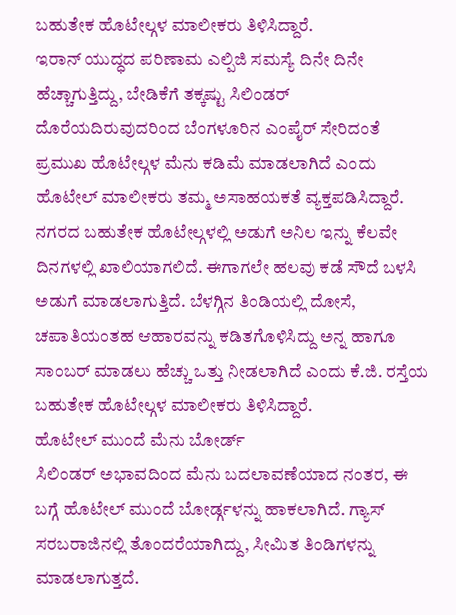ಬಹುತೇಕ ಹೊಟೇಲ್ಗಳ ಮಾಲೀಕರು ತಿಳಿಸಿದ್ದಾರೆ.
ಇರಾನ್ ಯುದ್ಧದ ಪರಿಣಾಮ ಎಲ್ಪಿಜಿ ಸಮಸ್ಯೆ ದಿನೇ ದಿನೇ ಹೆಚ್ಚಾಗುತ್ತಿದ್ದು, ಬೇಡಿಕೆಗೆ ತಕ್ಕಷ್ಟು ಸಿಲಿಂಡರ್ ದೊರೆಯದಿರುವುದರಿಂದ ಬೆಂಗಳೂರಿನ ಎಂಪೈರ್ ಸೇರಿದಂತೆ ಪ್ರಮುಖ ಹೊಟೇಲ್ಗಳ ಮೆನು ಕಡಿಮೆ ಮಾಡಲಾಗಿದೆ ಎಂದು ಹೊಟೇಲ್ ಮಾಲೀಕರು ತಮ್ಮ ಅಸಾಹಯಕತೆ ವ್ಯಕ್ತಪಡಿಸಿದ್ದಾರೆ.
ನಗರದ ಬಹುತೇಕ ಹೊಟೇಲ್ಗಳಲ್ಲಿ ಅಡುಗೆ ಅನಿಲ ಇನ್ನು ಕೆಲವೇ ದಿನಗಳಲ್ಲಿ ಖಾಲಿಯಾಗಲಿದೆ. ಈಗಾಗಲೇ ಹಲವು ಕಡೆ ಸೌದೆ ಬಳಸಿ ಅಡುಗೆ ಮಾಡಲಾಗುತ್ತಿದೆ. ಬೆಳಗ್ಗಿನ ತಿಂಡಿಯಲ್ಲಿ ದೋಸೆ, ಚಪಾತಿಯಂತಹ ಆಹಾರವನ್ನು ಕಡಿತಗೊಳಿಸಿದ್ದು ಅನ್ನ ಹಾಗೂ ಸಾಂಬರ್ ಮಾಡಲು ಹೆಚ್ಚು ಒತ್ತು ನೀಡಲಾಗಿದೆ ಎಂದು ಕೆ.ಜಿ. ರಸ್ತೆಯ ಬಹುತೇಕ ಹೊಟೇಲ್ಗಳ ಮಾಲೀಕರು ತಿಳಿಸಿದ್ದಾರೆ.
ಹೊಟೇಲ್ ಮುಂದೆ ಮೆನು ಬೋರ್ಡ್
ಸಿಲಿಂಡರ್ ಅಭಾವದಿಂದ ಮೆನು ಬದಲಾವಣೆಯಾದ ನಂತರ, ಈ ಬಗ್ಗೆ ಹೊಟೇಲ್ ಮುಂದೆ ಬೋರ್ಡ್ಗಳನ್ನು ಹಾಕಲಾಗಿದೆ. ಗ್ಯಾಸ್ ಸರಬರಾಜಿನಲ್ಲಿ ತೊಂದರೆಯಾಗಿದ್ದು, ಸೀಮಿತ ತಿಂಡಿಗಳನ್ನು ಮಾಡಲಾಗುತ್ತದೆ.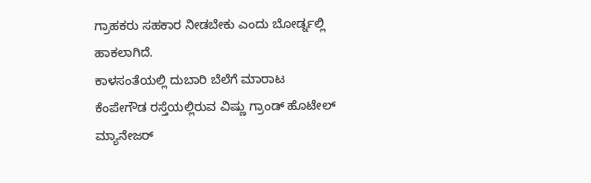ಗ್ರಾಹಕರು ಸಹಕಾರ ನೀಡಬೇಕು ಎಂದು ಬೋರ್ಡ್ನಲ್ಲಿ ಹಾಕಲಾಗಿದೆ.
ಕಾಳಸಂತೆಯಲ್ಲಿ ದುಬಾರಿ ಬೆಲೆಗೆ ಮಾರಾಟ
ಕೆಂಪೇಗೌಡ ರಸ್ತೆಯಲ್ಲಿರುವ ವಿಷ್ಣು ಗ್ರಾಂಡ್ ಹೊಟೇಲ್ ಮ್ಯಾನೇಜರ್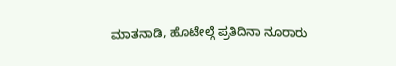ಮಾತನಾಡಿ, ಹೊಟೇಲ್ಗೆ ಪ್ರತಿದಿನಾ ನೂರಾರು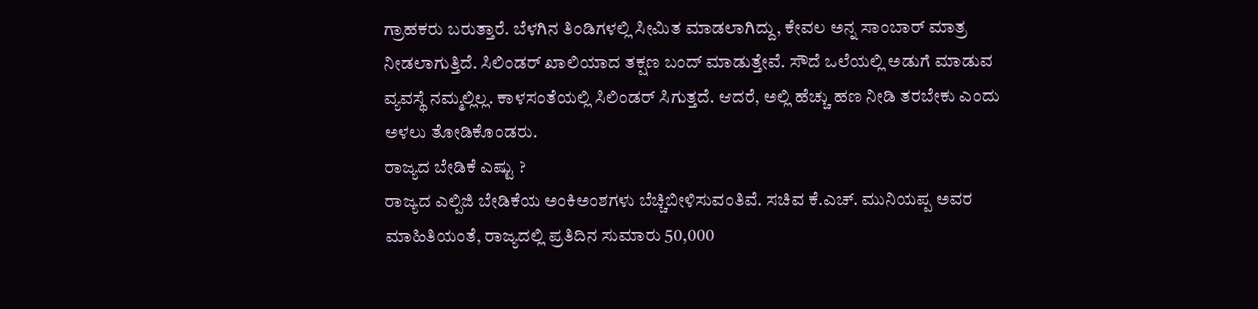ಗ್ರಾಹಕರು ಬರುತ್ತಾರೆ. ಬೆಳಗಿನ ತಿಂಡಿಗಳಲ್ಲಿ ಸೀಮಿತ ಮಾಡಲಾಗಿದ್ದು, ಕೇವಲ ಅನ್ನ ಸಾಂಬಾರ್ ಮಾತ್ರ ನೀಡಲಾಗುತ್ತಿದೆ. ಸಿಲಿಂಡರ್ ಖಾಲಿಯಾದ ತಕ್ಷಣ ಬಂದ್ ಮಾಡುತ್ತೇವೆ. ಸೌದೆ ಒಲೆಯಲ್ಲಿ ಅಡುಗೆ ಮಾಡುವ ವ್ಯವಸ್ಥೆ ನಮ್ಮಲ್ಲಿಲ್ಲ. ಕಾಳಸಂತೆಯಲ್ಲಿ ಸಿಲಿಂಡರ್ ಸಿಗುತ್ತದೆ. ಆದರೆ, ಅಲ್ಲಿ ಹೆಚ್ಚು ಹಣ ನೀಡಿ ತರಬೇಕು ಎಂದು ಅಳಲು ತೋಡಿಕೊಂಡರು.
ರಾಜ್ಯದ ಬೇಡಿಕೆ ಎಷ್ಟು ?
ರಾಜ್ಯದ ಎಲ್ಪಿಜಿ ಬೇಡಿಕೆಯ ಅಂಕಿಅಂಶಗಳು ಬೆಚ್ಚಿಬೀಳಿಸುವಂತಿವೆ. ಸಚಿವ ಕೆ.ಎಚ್. ಮುನಿಯಪ್ಪ ಅವರ ಮಾಹಿತಿಯಂತೆ, ರಾಜ್ಯದಲ್ಲಿ ಪ್ರತಿದಿನ ಸುಮಾರು 50,000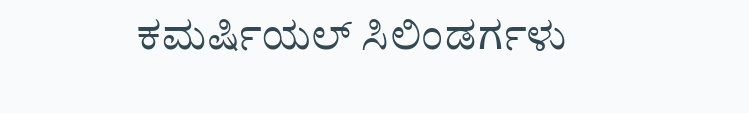ಕಮರ್ಷಿಯಲ್ ಸಿಲಿಂಡರ್ಗಳು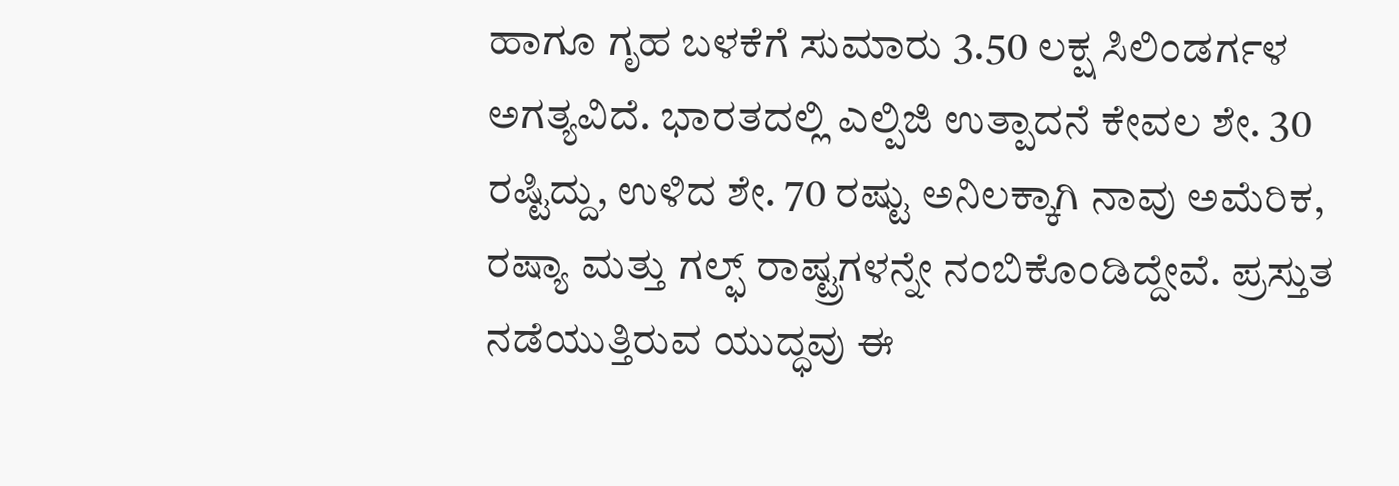ಹಾಗೂ ಗೃಹ ಬಳಕೆಗೆ ಸುಮಾರು 3.50 ಲಕ್ಷ ಸಿಲಿಂಡರ್ಗಳ ಅಗತ್ಯವಿದೆ. ಭಾರತದಲ್ಲಿ ಎಲ್ಪಿಜಿ ಉತ್ಪಾದನೆ ಕೇವಲ ಶೇ. 30 ರಷ್ಟಿದ್ದು, ಉಳಿದ ಶೇ. 70 ರಷ್ಟು ಅನಿಲಕ್ಕಾಗಿ ನಾವು ಅಮೆರಿಕ, ರಷ್ಯಾ ಮತ್ತು ಗಲ್ಫ್ ರಾಷ್ಟ್ರಗಳನ್ನೇ ನಂಬಿಕೊಂಡಿದ್ದೇವೆ. ಪ್ರಸ್ತುತ ನಡೆಯುತ್ತಿರುವ ಯುದ್ಧವು ಈ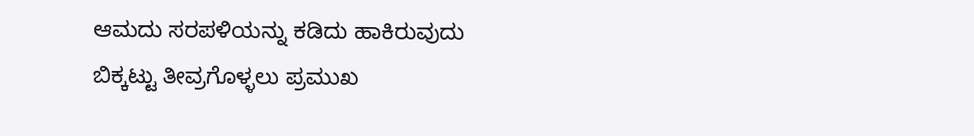ಆಮದು ಸರಪಳಿಯನ್ನು ಕಡಿದು ಹಾಕಿರುವುದು ಬಿಕ್ಕಟ್ಟು ತೀವ್ರಗೊಳ್ಳಲು ಪ್ರಮುಖ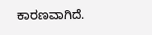ಕಾರಣವಾಗಿದೆ.